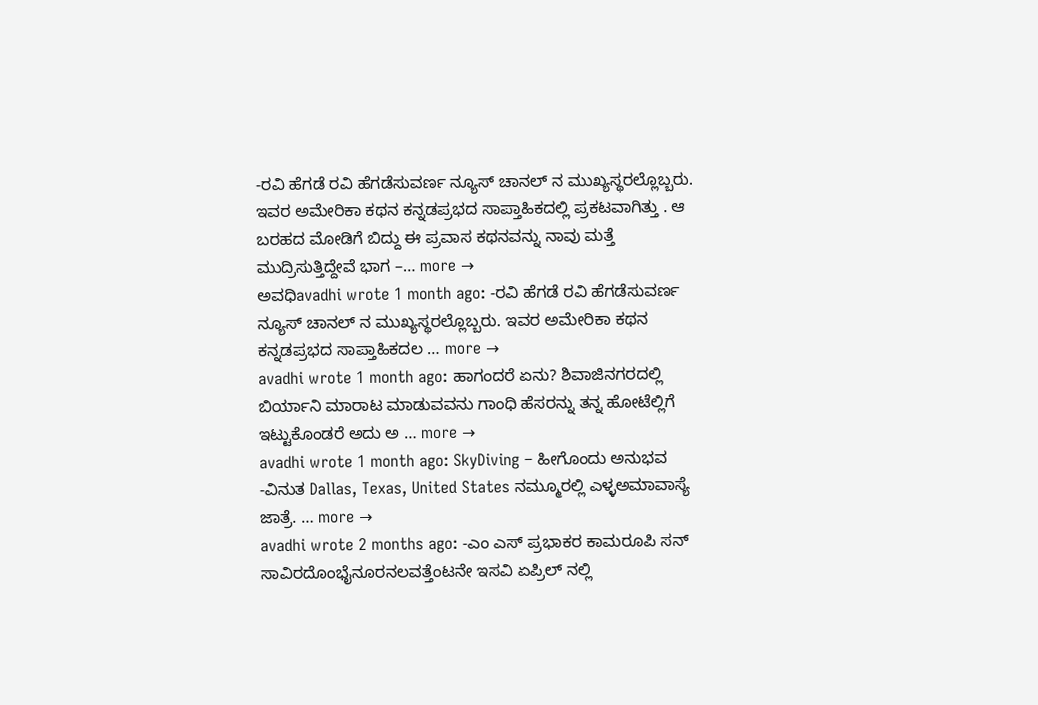-ರವಿ ಹೆಗಡೆ ರವಿ ಹೆಗಡೆಸುವರ್ಣ ನ್ಯೂಸ್ ಚಾನಲ್ ನ ಮುಖ್ಯಸ್ಥರಲ್ಲೊಬ್ಬರು. ಇವರ ಅಮೇರಿಕಾ ಕಥನ ಕನ್ನಡಪ್ರಭದ ಸಾಪ್ತಾಹಿಕದಲ್ಲಿ ಪ್ರಕಟವಾಗಿತ್ತು . ಆ ಬರಹದ ಮೋಡಿಗೆ ಬಿದ್ದು ಈ ಪ್ರವಾಸ ಕಥನವನ್ನು ನಾವು ಮತ್ತೆ ಮುದ್ರಿಸುತ್ತಿದ್ದೇವೆ ಭಾಗ –… more →
ಅವಧಿavadhi wrote 1 month ago: -ರವಿ ಹೆಗಡೆ ರವಿ ಹೆಗಡೆಸುವರ್ಣ ನ್ಯೂಸ್ ಚಾನಲ್ ನ ಮುಖ್ಯಸ್ಥರಲ್ಲೊಬ್ಬರು. ಇವರ ಅಮೇರಿಕಾ ಕಥನ ಕನ್ನಡಪ್ರಭದ ಸಾಪ್ತಾಹಿಕದಲ … more →
avadhi wrote 1 month ago: ಹಾಗಂದರೆ ಏನು? ಶಿವಾಜಿನಗರದಲ್ಲಿ ಬಿರ್ಯಾನಿ ಮಾರಾಟ ಮಾಡುವವನು ಗಾಂಧಿ ಹೆಸರನ್ನು ತನ್ನ ಹೋಟೆಲ್ಲಿಗೆ ಇಟ್ಟುಕೊಂಡರೆ ಅದು ಅ … more →
avadhi wrote 1 month ago: SkyDiving – ಹೀಗೊಂದು ಅನುಭವ -ವಿನುತ Dallas, Texas, United States ನಮ್ಮೂರಲ್ಲಿ ಎಳ್ಳಅಮಾವಾಸ್ಯೆ ಜಾತ್ರೆ. … more →
avadhi wrote 2 months ago: -ಎಂ ಎಸ್ ಪ್ರಭಾಕರ ಕಾಮರೂಪಿ ಸನ್ ಸಾವಿರದೊಂಭೈನೂರನಲವತ್ತೆಂಟನೇ ಇಸವಿ ಏಪ್ರಿಲ್ ನಲ್ಲಿ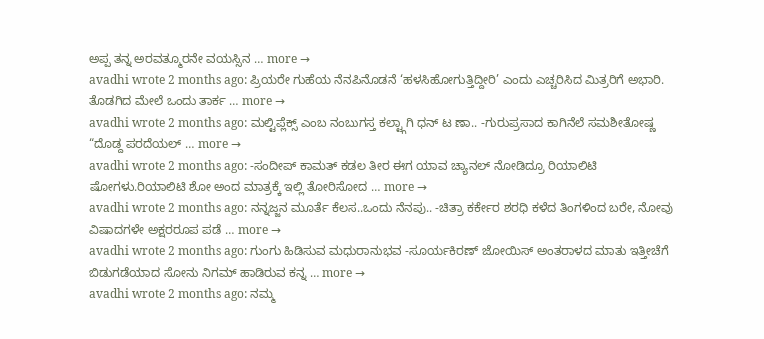ಅಪ್ಪ ತನ್ನ ಅರವತ್ಮೂರನೇ ವಯಸ್ಸಿನ … more →
avadhi wrote 2 months ago: ಪ್ರಿಯರೇ ಗುಹೆಯ ನೆನಪಿನೊಡನೆ ‘ಹಳಸಿಹೋಗುತ್ತಿದ್ದೀರಿ’ ಎಂದು ಎಚ್ಚರಿಸಿದ ಮಿತ್ರರಿಗೆ ಅಭಾರಿ. ತೊಡಗಿದ ಮೇಲೆ ಒಂದು ತಾರ್ಕ … more →
avadhi wrote 2 months ago: ಮಲ್ಟಿಪ್ಲೆಕ್ಸ್ ಎಂಬ ನಂಬುಗಸ್ತ ಕಲ್ಟ್ಗಾಗಿ ಧನ್ ಟ ಣಾ.. -ಗುರುಪ್ರಸಾದ ಕಾಗಿನೆಲೆ ಸಮಶೀತೋಷ್ಣ “ದೊಡ್ದ ಪರದೆಯಲ್ … more →
avadhi wrote 2 months ago: -ಸಂದೀಪ್ ಕಾಮತ್ ಕಡಲ ತೀರ ಈಗ ಯಾವ ಚ್ಯಾನಲ್ ನೋಡಿದ್ರೂ ರಿಯಾಲಿಟಿ ಷೋಗಳು.ರಿಯಾಲಿಟಿ ಶೋ ಅಂದ ಮಾತ್ರಕ್ಕೆ ಇಲ್ಲಿ ತೋರಿಸೋದ … more →
avadhi wrote 2 months ago: ನನ್ನಜ್ಜನ ಮೂರ್ತೆ ಕೆಲಸ..ಒಂದು ನೆನಪು.. -ಚಿತ್ರಾ ಕರ್ಕೇರ ಶರಧಿ ಕಳೆದ ತಿಂಗಳಿಂದ ಬರೇ, ನೋವು ವಿಷಾದಗಳೇ ಅಕ್ಷರರೂಪ ಪಡೆ … more →
avadhi wrote 2 months ago: ಗುಂಗು ಹಿಡಿಸುವ ಮಧುರಾನುಭವ -ಸೂರ್ಯಕಿರಣ್ ಜೋಯಿಸ್ ಅಂತರಾಳದ ಮಾತು ಇತ್ತೀಚೆಗೆ ಬಿಡುಗಡೆಯಾದ ಸೋನು ನಿಗಮ್ ಹಾಡಿರುವ ಕನ್ನ … more →
avadhi wrote 2 months ago: ನಮ್ಮ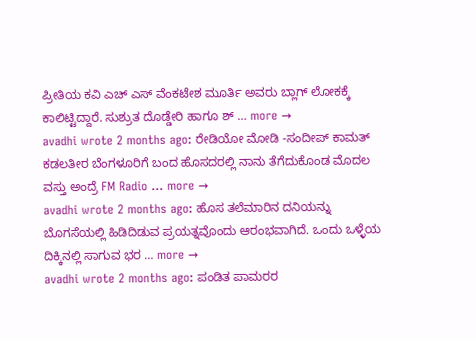ಪ್ರೀತಿಯ ಕವಿ ಎಚ್ ಎಸ್ ವೆಂಕಟೇಶ ಮೂರ್ತಿ ಅವರು ಬ್ಲಾಗ್ ಲೋಕಕ್ಕೆ ಕಾಲಿಟ್ಟಿದ್ದಾರೆ. ಸುಶ್ರುತ ದೊಡ್ಡೇರಿ ಹಾಗೂ ಶ್ … more →
avadhi wrote 2 months ago: ರೇಡಿಯೋ ಮೋಡಿ -ಸಂದೀಪ್ ಕಾಮತ್ ಕಡಲತೀರ ಬೆಂಗಳೂರಿಗೆ ಬಂದ ಹೊಸದರಲ್ಲಿ ನಾನು ತೆಗೆದುಕೊಂಡ ಮೊದಲ ವಸ್ತು ಅಂದ್ರೆ FM Radio … more →
avadhi wrote 2 months ago: ಹೊಸ ತಲೆಮಾರಿನ ದನಿಯನ್ನು ಬೊಗಸೆಯಲ್ಲಿ ಹಿಡಿದಿಡುವ ಪ್ರಯತ್ನವೊಂದು ಆರಂಭವಾಗಿದೆ. ಒಂದು ಒಳ್ಳೆಯ ದಿಕ್ಕಿನಲ್ಲಿ ಸಾಗುವ ಭರ … more →
avadhi wrote 2 months ago: ಪಂಡಿತ ಪಾಮರರ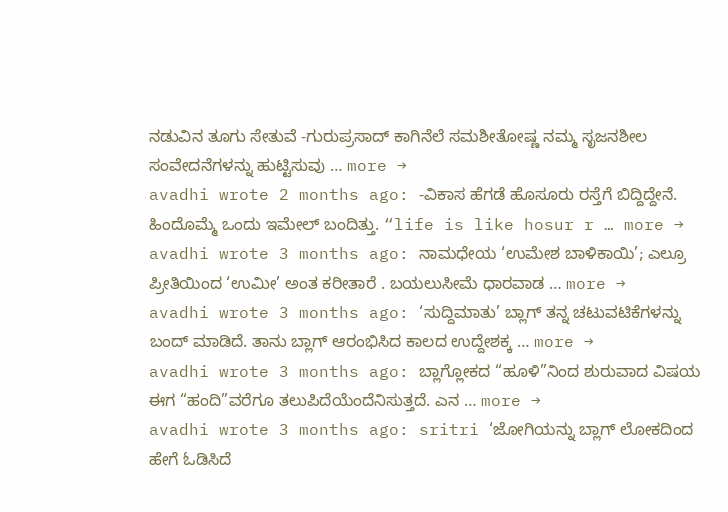ನಡುವಿನ ತೂಗು ಸೇತುವೆ -ಗುರುಪ್ರಸಾದ್ ಕಾಗಿನೆಲೆ ಸಮಶೀತೋಷ್ಣ ನಮ್ಮ ಸೃಜನಶೀಲ ಸಂವೇದನೆಗಳನ್ನು ಹುಟ್ಟಿಸುವು … more →
avadhi wrote 2 months ago: -ವಿಕಾಸ ಹೆಗಡೆ ಹೊಸೂರು ರಸ್ತೆಗೆ ಬಿದ್ದಿದ್ದೇನೆ. ಹಿಂದೊಮ್ಮೆ ಒಂದು ಇಮೇಲ್ ಬಂದಿತ್ತು. “life is like hosur r … more →
avadhi wrote 3 months ago: ನಾಮಧೇಯ ‘ಉಮೇಶ ಬಾಳಿಕಾಯಿ’; ಎಲ್ರೂ ಪ್ರೀತಿಯಿಂದ ‘ಉಮೀ’ ಅಂತ ಕರೀತಾರೆ . ಬಯಲುಸೀಮೆ ಧಾರವಾಡ … more →
avadhi wrote 3 months ago: ‘ಸುದ್ದಿಮಾತು’ ಬ್ಲಾಗ್ ತನ್ನ ಚಟುವಟಿಕೆಗಳನ್ನು ಬಂದ್ ಮಾಡಿದೆ. ತಾನು ಬ್ಲಾಗ್ ಆರಂಭಿಸಿದ ಕಾಲದ ಉದ್ದೇಶಕ್ಕ … more →
avadhi wrote 3 months ago: ಬ್ಲಾಗ್ಲೋಕದ “ಹೂಳಿ”ನಿಂದ ಶುರುವಾದ ವಿಷಯ ಈಗ “ಹಂದಿ”ವರೆಗೂ ತಲುಪಿದೆಯೆಂದೆನಿಸುತ್ತದೆ. ಎನ … more →
avadhi wrote 3 months ago: sritri ‘ಜೋಗಿಯನ್ನು ಬ್ಲಾಗ್ ಲೋಕದಿಂದ ಹೇಗೆ ಓಡಿಸಿದೆ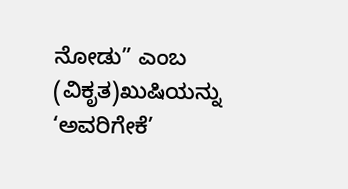ನೋಡು” ಎಂಬ (ವಿಕೃತ)ಖುಷಿಯನ್ನು ‘ಅವರಿಗೇಕೆ’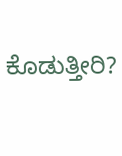ಕೊಡುತ್ತೀರಿ?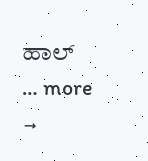ಹಾಲ್ … more →